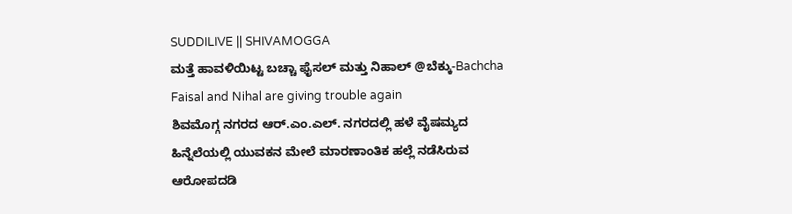SUDDILIVE || SHIVAMOGGA
ಮತ್ತೆ ಹಾವಳಿಯಿಟ್ಟ ಬಚ್ಚಾ ಫೈಸಲ್ ಮತ್ತು ನಿಹಾಲ್ @ಬೆಕ್ಕು-Bachcha Faisal and Nihal are giving trouble again
ಶಿವಮೊಗ್ಗ ನಗರದ ಆರ್.ಎಂ.ಎಲ್. ನಗರದಲ್ಲಿ ಹಳೆ ವೈಷಮ್ಯದ ಹಿನ್ನೆಲೆಯಲ್ಲಿ ಯುವಕನ ಮೇಲೆ ಮಾರಣಾಂತಿಕ ಹಲ್ಲೆ ನಡೆಸಿರುವ ಆರೋಪದಡಿ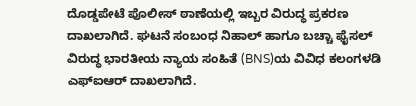ದೊಡ್ಡಪೇಟೆ ಪೊಲೀಸ್ ಠಾಣೆಯಲ್ಲಿ ಇಬ್ಬರ ವಿರುದ್ಧ ಪ್ರಕರಣ ದಾಖಲಾಗಿದೆ. ಘಟನೆ ಸಂಬಂಧ ನಿಹಾಲ್ ಹಾಗೂ ಬಚ್ಚಾ ಫೈಸಲ್ ವಿರುದ್ಧ ಭಾರತೀಯ ನ್ಯಾಯ ಸಂಹಿತೆ (BNS)ಯ ವಿವಿಧ ಕಲಂಗಳಡಿ ಎಫ್ಐಆರ್ ದಾಖಲಾಗಿದೆ.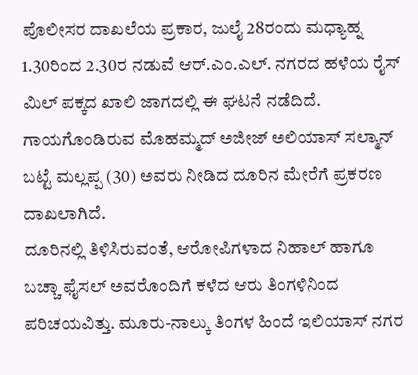ಪೊಲೀಸರ ದಾಖಲೆಯ ಪ್ರಕಾರ, ಜುಲೈ 28ರಂದು ಮಧ್ಯಾಹ್ನ 1.30ರಿಂದ 2.30ರ ನಡುವೆ ಆರ್.ಎಂ.ಎಲ್. ನಗರದ ಹಳೆಯ ರೈಸ್ ಮಿಲ್ ಪಕ್ಕದ ಖಾಲಿ ಜಾಗದಲ್ಲಿ ಈ ಘಟನೆ ನಡೆದಿದೆ. ಗಾಯಗೊಂಡಿರುವ ಮೊಹಮ್ಮದ್ ಅಜೀಜ್ ಅಲಿಯಾಸ್ ಸಲ್ಮಾನ್ ಬಟ್ಟೆ ಮಲ್ಲಪ್ಪ (30) ಅವರು ನೀಡಿದ ದೂರಿನ ಮೇರೆಗೆ ಪ್ರಕರಣ ದಾಖಲಾಗಿದೆ.
ದೂರಿನಲ್ಲಿ ತಿಳಿಸಿರುವಂತೆ, ಆರೋಪಿಗಳಾದ ನಿಹಾಲ್ ಹಾಗೂ ಬಚ್ಚಾ ಫೈಸಲ್ ಅವರೊಂದಿಗೆ ಕಳೆದ ಆರು ತಿಂಗಳಿನಿಂದ ಪರಿಚಯವಿತ್ತು. ಮೂರು-ನಾಲ್ಕು ತಿಂಗಳ ಹಿಂದೆ ಇಲಿಯಾಸ್ ನಗರ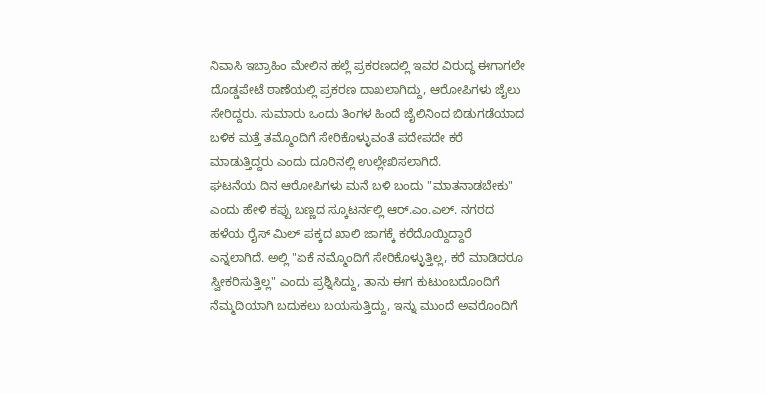ನಿವಾಸಿ ಇಬ್ರಾಹಿಂ ಮೇಲಿನ ಹಲ್ಲೆ ಪ್ರಕರಣದಲ್ಲಿ ಇವರ ವಿರುದ್ಧ ಈಗಾಗಲೇ ದೊಡ್ಡಪೇಟೆ ಠಾಣೆಯಲ್ಲಿ ಪ್ರಕರಣ ದಾಖಲಾಗಿದ್ದು, ಆರೋಪಿಗಳು ಜೈಲು ಸೇರಿದ್ದರು. ಸುಮಾರು ಒಂದು ತಿಂಗಳ ಹಿಂದೆ ಜೈಲಿನಿಂದ ಬಿಡುಗಡೆಯಾದ ಬಳಿಕ ಮತ್ತೆ ತಮ್ಮೊಂದಿಗೆ ಸೇರಿಕೊಳ್ಳುವಂತೆ ಪದೇಪದೇ ಕರೆ ಮಾಡುತ್ತಿದ್ದರು ಎಂದು ದೂರಿನಲ್ಲಿ ಉಲ್ಲೇಖಿಸಲಾಗಿದೆ.
ಘಟನೆಯ ದಿನ ಆರೋಪಿಗಳು ಮನೆ ಬಳಿ ಬಂದು "ಮಾತನಾಡಬೇಕು" ಎಂದು ಹೇಳಿ ಕಪ್ಪು ಬಣ್ಣದ ಸ್ಕೂಟರ್ನಲ್ಲಿ ಆರ್.ಎಂ.ಎಲ್. ನಗರದ ಹಳೆಯ ರೈಸ್ ಮಿಲ್ ಪಕ್ಕದ ಖಾಲಿ ಜಾಗಕ್ಕೆ ಕರೆದೊಯ್ದಿದ್ದಾರೆ ಎನ್ನಲಾಗಿದೆ. ಅಲ್ಲಿ "ಏಕೆ ನಮ್ಮೊಂದಿಗೆ ಸೇರಿಕೊಳ್ಳುತ್ತಿಲ್ಲ, ಕರೆ ಮಾಡಿದರೂ ಸ್ವೀಕರಿಸುತ್ತಿಲ್ಲ" ಎಂದು ಪ್ರಶ್ನಿಸಿದ್ದು, ತಾನು ಈಗ ಕುಟುಂಬದೊಂದಿಗೆ ನೆಮ್ಮದಿಯಾಗಿ ಬದುಕಲು ಬಯಸುತ್ತಿದ್ದು, ಇನ್ನು ಮುಂದೆ ಅವರೊಂದಿಗೆ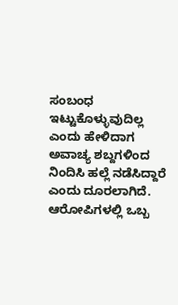ಸಂಬಂಧ ಇಟ್ಟುಕೊಳ್ಳುವುದಿಲ್ಲ ಎಂದು ಹೇಳಿದಾಗ ಅವಾಚ್ಯ ಶಬ್ದಗಳಿಂದ ನಿಂದಿಸಿ ಹಲ್ಲೆ ನಡೆಸಿದ್ದಾರೆ ಎಂದು ದೂರಲಾಗಿದೆ.
ಆರೋಪಿಗಳಲ್ಲಿ ಒಬ್ಬ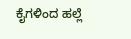ಕೈಗಳಿಂದ ಹಲ್ಲೆ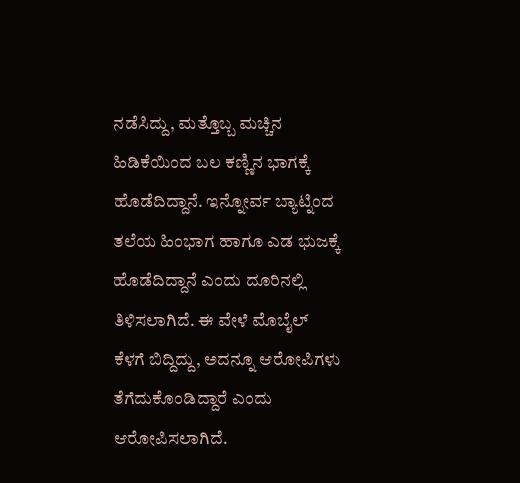ನಡೆಸಿದ್ದು, ಮತ್ತೊಬ್ಬ ಮಚ್ಚಿನ ಹಿಡಿಕೆಯಿಂದ ಬಲ ಕಣ್ಣಿನ ಭಾಗಕ್ಕೆ ಹೊಡೆದಿದ್ದಾನೆ. ಇನ್ನೋರ್ವ ಬ್ಯಾಟ್ನಿಂದ ತಲೆಯ ಹಿಂಭಾಗ ಹಾಗೂ ಎಡ ಭುಜಕ್ಕೆ ಹೊಡೆದಿದ್ದಾನೆ ಎಂದು ದೂರಿನಲ್ಲಿ ತಿಳಿಸಲಾಗಿದೆ. ಈ ವೇಳೆ ಮೊಬೈಲ್ ಕೆಳಗೆ ಬಿದ್ದಿದ್ದು, ಅದನ್ನೂ ಆರೋಪಿಗಳು ತೆಗೆದುಕೊಂಡಿದ್ದಾರೆ ಎಂದು ಆರೋಪಿಸಲಾಗಿದೆ.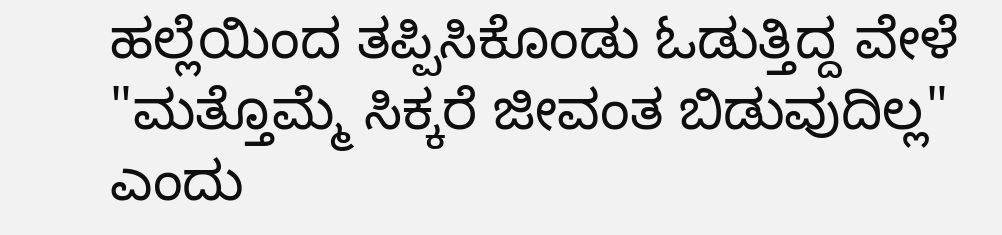ಹಲ್ಲೆಯಿಂದ ತಪ್ಪಿಸಿಕೊಂಡು ಓಡುತ್ತಿದ್ದ ವೇಳೆ "ಮತ್ತೊಮ್ಮೆ ಸಿಕ್ಕರೆ ಜೀವಂತ ಬಿಡುವುದಿಲ್ಲ" ಎಂದು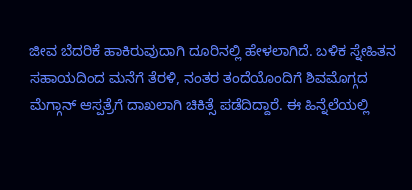ಜೀವ ಬೆದರಿಕೆ ಹಾಕಿರುವುದಾಗಿ ದೂರಿನಲ್ಲಿ ಹೇಳಲಾಗಿದೆ. ಬಳಿಕ ಸ್ನೇಹಿತನ ಸಹಾಯದಿಂದ ಮನೆಗೆ ತೆರಳಿ, ನಂತರ ತಂದೆಯೊಂದಿಗೆ ಶಿವಮೊಗ್ಗದ ಮೆಗ್ಗಾನ್ ಆಸ್ಪತ್ರೆಗೆ ದಾಖಲಾಗಿ ಚಿಕಿತ್ಸೆ ಪಡೆದಿದ್ದಾರೆ. ಈ ಹಿನ್ನೆಲೆಯಲ್ಲಿ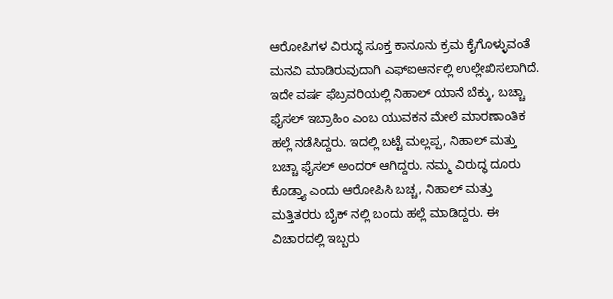ಆರೋಪಿಗಳ ವಿರುದ್ಧ ಸೂಕ್ತ ಕಾನೂನು ಕ್ರಮ ಕೈಗೊಳ್ಳುವಂತೆ ಮನವಿ ಮಾಡಿರುವುದಾಗಿ ಎಫ್ಐಆರ್ನಲ್ಲಿ ಉಲ್ಲೇಖಿಸಲಾಗಿದೆ.
ಇದೇ ವರ್ಷ ಫೆಬ್ರವರಿಯಲ್ಲಿ ನಿಹಾಲ್ ಯಾನೆ ಬೆಕ್ಕು, ಬಚ್ಚಾ ಫೈಸಲ್ ಇಬ್ರಾಹಿಂ ಎಂಬ ಯುವಕನ ಮೇಲೆ ಮಾರಣಾಂತಿಕ ಹಲ್ಲೆ ನಡೆಸಿದ್ದರು. ಇದಲ್ಲಿ ಬಟ್ಟೆ ಮಲ್ಲಪ್ಪ, ನಿಹಾಲ್ ಮತ್ತು ಬಚ್ಚಾ ಫೈಸಲ್ ಅಂದರ್ ಆಗಿದ್ದರು. ನಮ್ಮ ವಿರುದ್ಧ ದೂರು ಕೊಡ್ತ್ಯಾ ಎಂದು ಆರೋಪಿಸಿ ಬಚ್ಚ, ನಿಹಾಲ್ ಮತ್ತು ಮತ್ತಿತರರು ಬೈಕ್ ನಲ್ಲಿ ಬಂದು ಹಲ್ಲೆ ಮಾಡಿದ್ದರು. ಈ ವಿಚಾರದಲ್ಲಿ ಇಬ್ಬರು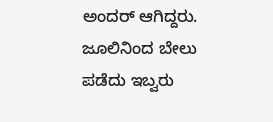ಅಂದರ್ ಆಗಿದ್ದರು. ಜೂಲಿನಿಂದ ಬೇಲು ಪಡೆದು ಇಬ್ವರು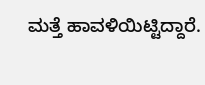ಮತ್ತೆ ಹಾವಳಿಯಿಟ್ಟಿದ್ದಾರೆ.